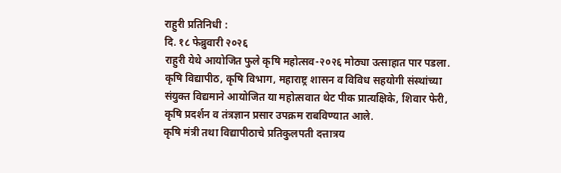राहुरी प्रतिनिधी :
दि. १८ फेब्रुवारी २०२६
राहुरी येथे आयोजित फुले कृषि महोत्सव-२०२६ मोठ्या उत्साहात पार पडला. कृषि विद्यापीठ, कृषि विभाग, महाराष्ट्र शासन व विविध सहयोगी संस्थांच्या संयुक्त विद्यमाने आयोजित या महोत्सवात थेट पीक प्रात्यक्षिके, शिवार फेरी, कृषि प्रदर्शन व तंत्रज्ञान प्रसार उपक्रम राबविण्यात आले.
कृषि मंत्री तथा विद्यापीठाचे प्रतिकुलपती दत्तात्रय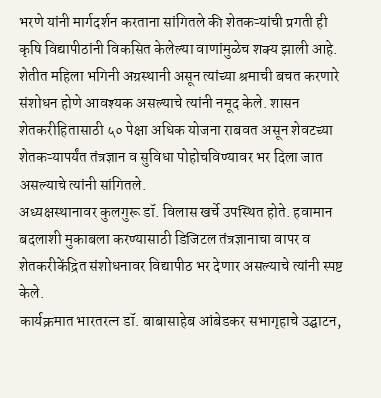भरणे यांनी मार्गदर्शन करताना सांगितले की शेतकऱ्यांची प्रगती ही कृषि विद्यापीठांनी विकसित केलेल्या वाणांमुळेच शक्य झाली आहे. शेतीत महिला भगिनी अग्रस्थानी असून त्यांच्या श्रमाची बचत करणारे संशोधन होणे आवश्यक असल्याचे त्यांनी नमूद केले. शासन शेतकरीहितासाठी ५० पेक्षा अधिक योजना राबवत असून शेवटच्या शेतकऱ्यापर्यंत तंत्रज्ञान व सुविधा पोहोचविण्यावर भर दिला जात असल्याचे त्यांनी सांगितले.
अध्यक्षस्थानावर कुलगुरू डॉ. विलास खर्चे उपस्थित होते. हवामान बदलाशी मुकाबला करण्यासाठी डिजिटल तंत्रज्ञानाचा वापर व शेतकरीकेंद्रित संशोधनावर विद्यापीठ भर देणार असल्याचे त्यांनी स्पष्ट केले.
कार्यक्रमात भारतरत्न डॉ. बाबासाहेब आंबेडकर सभागृहाचे उद्घाटन,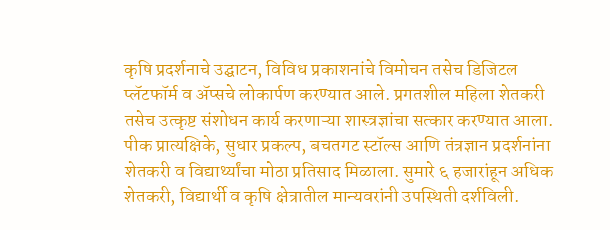कृषि प्रदर्शनाचे उद्घाटन, विविध प्रकाशनांचे विमोचन तसेच डिजिटल प्लॅटफॉर्म व ॲप्सचे लोकार्पण करण्यात आले. प्रगतशील महिला शेतकरी तसेच उत्कृष्ट संशोधन कार्य करणाऱ्या शास्त्रज्ञांचा सत्कार करण्यात आला.
पीक प्रात्यक्षिके, सुधार प्रकल्प, बचतगट स्टॉल्स आणि तंत्रज्ञान प्रदर्शनांना शेतकरी व विद्यार्थ्यांचा मोठा प्रतिसाद मिळाला. सुमारे ६ हजारांहून अधिक शेतकरी, विद्यार्थी व कृषि क्षेत्रातील मान्यवरांनी उपस्थिती दर्शविली.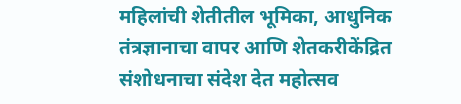महिलांची शेतीतील भूमिका, आधुनिक तंत्रज्ञानाचा वापर आणि शेतकरीकेंद्रित संशोधनाचा संदेश देत महोत्सव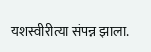यशस्वीरीत्या संपन्न झाला.